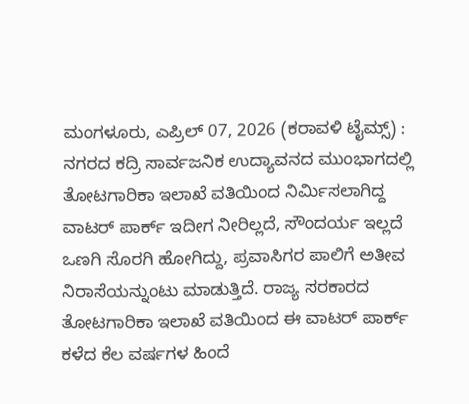ಮಂಗಳೂರು, ಎಪ್ರಿಲ್ 07, 2026 (ಕರಾವಳಿ ಟೈಮ್ಸ್) : ನಗರದ ಕದ್ರಿ ಸಾರ್ವಜನಿಕ ಉದ್ಯಾವನದ ಮುಂಭಾಗದಲ್ಲಿ ತೋಟಗಾರಿಕಾ ಇಲಾಖೆ ವತಿಯಿಂದ ನಿರ್ಮಿಸಲಾಗಿದ್ದ ವಾಟರ್ ಪಾರ್ಕ್ ಇದೀಗ ನೀರಿಲ್ಲದೆ, ಸೌಂದರ್ಯ ಇಲ್ಲದೆ ಒಣಗಿ ಸೊರಗಿ ಹೋಗಿದ್ದು, ಪ್ರವಾಸಿಗರ ಪಾಲಿಗೆ ಅತೀವ ನಿರಾಸೆಯನ್ನುಂಟು ಮಾಡುತ್ತಿದೆ. ರಾಜ್ಯ ಸರಕಾರದ ತೋಟಗಾರಿಕಾ ಇಲಾಖೆ ವತಿಯಿಂದ ಈ ವಾಟರ್ ಪಾರ್ಕ್ ಕಳೆದ ಕೆಲ ವರ್ಷಗಳ ಹಿಂದೆ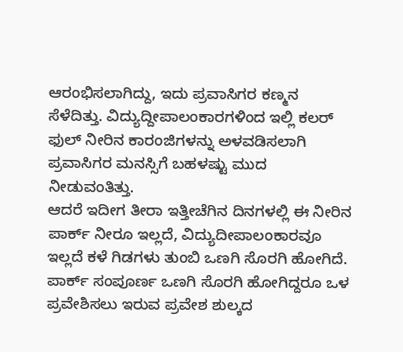ಆರಂಭಿಸಲಾಗಿದ್ದು, ಇದು ಪ್ರವಾಸಿಗರ ಕಣ್ಮನ ಸೆಳೆದಿತ್ತು. ವಿದ್ಯುದ್ದೀಪಾಲಂಕಾರಗಳಿಂದ ಇಲ್ಲಿ ಕಲರ್ ಫುಲ್ ನೀರಿನ ಕಾರಂಜಿಗಳನ್ನು ಅಳವಡಿಸಲಾಗಿ ಪ್ರವಾಸಿಗರ ಮನಸ್ಸಿಗೆ ಬಹಳಷ್ಟು ಮುದ ನೀಡುವಂತಿತ್ತು.
ಆದರೆ ಇದೀಗ ತೀರಾ ಇತ್ತೀಚೆಗಿನ ದಿನಗಳಲ್ಲಿ ಈ ನೀರಿನ ಪಾರ್ಕ್ ನೀರೂ ಇಲ್ಲದೆ, ವಿದ್ಯುದೀಪಾಲಂಕಾರವೂ ಇಲ್ಲದೆ ಕಳೆ ಗಿಡಗಳು ತುಂಬಿ ಒಣಗಿ ಸೊರಗಿ ಹೋಗಿದೆ. ಪಾರ್ಕ್ ಸಂಪೂರ್ಣ ಒಣಗಿ ಸೊರಗಿ ಹೋಗಿದ್ದರೂ ಒಳ ಪ್ರವೇಶಿಸಲು ಇರುವ ಪ್ರವೇಶ ಶುಲ್ಕದ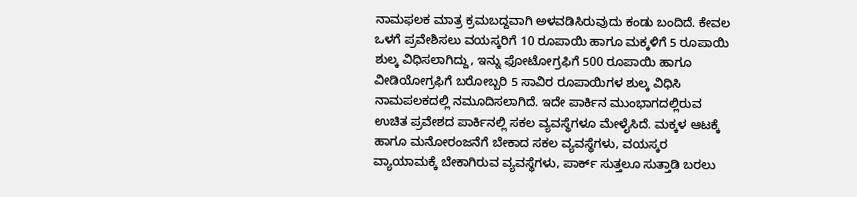ನಾಮಫಲಕ ಮಾತ್ರ ಕ್ರಮಬದ್ದವಾಗಿ ಅಳವಡಿಸಿರುವುದು ಕಂಡು ಬಂದಿದೆ. ಕೇವಲ ಒಳಗೆ ಪ್ರವೇಶಿಸಲು ವಯಸ್ಕರಿಗೆ 10 ರೂಪಾಯಿ ಹಾಗೂ ಮಕ್ಕಳಿಗೆ 5 ರೂಪಾಯಿ ಶುಲ್ಕ ವಿಧಿಸಲಾಗಿದ್ದು, ಇನ್ನು ಫೋಟೋಗ್ರಫಿಗೆ 500 ರೂಪಾಯಿ ಹಾಗೂ ವೀಡಿಯೋಗ್ರಫಿಗೆ ಬರೋಬ್ಬರಿ 5 ಸಾವಿರ ರೂಪಾಯಿಗಳ ಶುಲ್ಕ ವಿಧಿಸಿ ನಾಮಪಲಕದಲ್ಲಿ ನಮೂದಿಸಲಾಗಿದೆ. ಇದೇ ಪಾರ್ಕಿನ ಮುಂಭಾಗದಲ್ಲಿರುವ ಉಚಿತ ಪ್ರವೇಶದ ಪಾರ್ಕಿನಲ್ಲಿ ಸಕಲ ವ್ಯವಸ್ಥೆಗಳೂ ಮೇಳೈಸಿದೆ. ಮಕ್ಕಳ ಆಟಕ್ಕೆ ಹಾಗೂ ಮನೋರಂಜನೆಗೆ ಬೇಕಾದ ಸಕಲ ವ್ಯವಸ್ಥೆಗಳು, ವಯಸ್ಕರ ವ್ಯಾಯಾಮಕ್ಕೆ ಬೇಕಾಗಿರುವ ವ್ಯವಸ್ಥೆಗಳು, ಪಾರ್ಕ್ ಸುತ್ತಲೂ ಸುತ್ತಾಡಿ ಬರಲು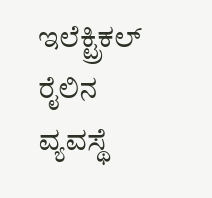ಇಲೆಕ್ಟ್ರಿಕಲ್ ರೈಲಿನ ವ್ಯವಸ್ಥೆ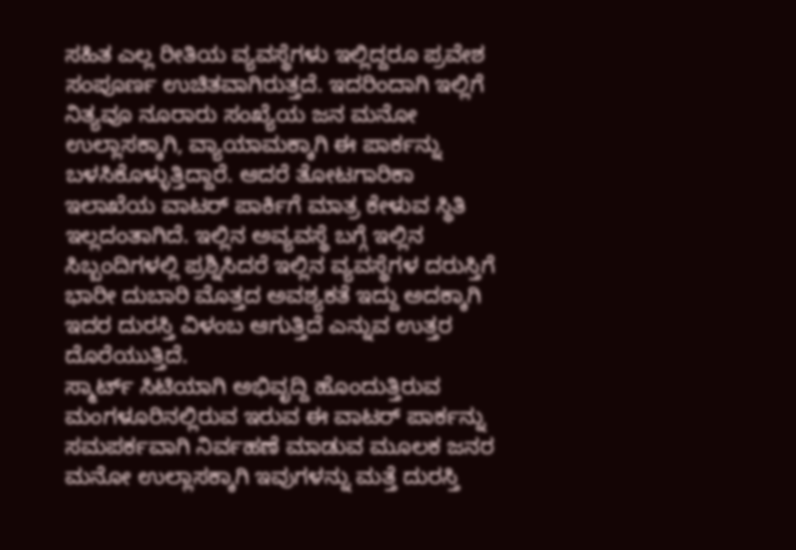ಸಹಿತ ಎಲ್ಲ ರೀತಿಯ ವ್ಯವಸ್ಥೆಗಳು ಇಲ್ಲಿದ್ದರೂ ಪ್ರವೇಶ ಸಂಪೂರ್ಣ ಉಚಿತವಾಗಿರುತ್ತದೆ. ಇದರಿಂದಾಗಿ ಇಲ್ಲಿಗೆ ನಿತ್ಯವೂ ನೂರಾರು ಸಂಖ್ಯೆಯ ಜನ ಮನೋ ಉಲ್ಲಾಸಕ್ಕಾಗಿ, ವ್ಯಾಯಾಮಕ್ಕಾಗಿ ಈ ಪಾರ್ಕನ್ನು ಬಳಸಿಕೊಳ್ಳುತ್ತಿದ್ದಾರೆ. ಆದರೆ ತೋಟಗಾರಿಕಾ ಇಲಾಖೆಯ ವಾಟರ್ ಪಾರ್ಕಿಗೆ ಮಾತ್ರ ಕೇಳುವ ಸ್ಥಿತಿ ಇಲ್ಲದಂತಾಗಿದೆ. ಇಲ್ಲಿನ ಅವ್ಯವಸ್ಥೆ ಬಗ್ಗೆ ಇಲ್ಲಿನ ಸಿಬ್ಬಂದಿಗಳಲ್ಲಿ ಪ್ರಶ್ನಿಸಿದರೆ ಇಲ್ಲಿನ ವ್ಯವಸ್ಥೆಗಳ ದರುಸ್ತಿಗೆ ಭಾರೀ ದುಬಾರಿ ಮೊತ್ತದ ಅವಶ್ಯಕತೆ ಇದ್ದು ಅದಕ್ಕಾಗಿ ಇದರ ದುರಸ್ತಿ ವಿಳಂಬ ಆಗುತ್ತಿದೆ ಎನ್ನುವ ಉತ್ತರ ದೊರೆಯುತ್ತಿದೆ.
ಸ್ಮಾರ್ಟ್ ಸಿಟಿಯಾಗಿ ಅಭಿವೃದ್ದಿ ಹೊಂದುತ್ತಿರುವ ಮಂಗಳೂರಿನಲ್ಲಿರುವ ಇರುವ ಈ ವಾಟರ್ ಪಾರ್ಕನ್ನು ಸಮಪರ್ಕವಾಗಿ ನಿರ್ವಹಣೆ ಮಾಡುವ ಮೂಲಕ ಜನರ ಮನೋ ಉಲ್ಲಾಸಕ್ಕಾಗಿ ಇವುಗಳನ್ನು ಮತ್ತೆ ದುರಸ್ತಿ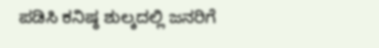ಪಡಿಸಿ ಕನಿಷ್ಠ ಶುಲ್ಕದಲ್ಲಿ ಜನರಿಗೆ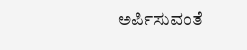ಅರ್ಪಿಸುವಂತೆ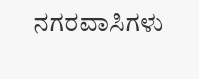ನಗರವಾಸಿಗಳು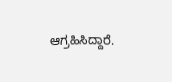ಆಗ್ರಹಿಸಿದ್ದಾರೆ.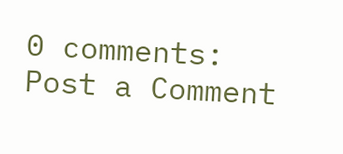0 comments:
Post a Comment